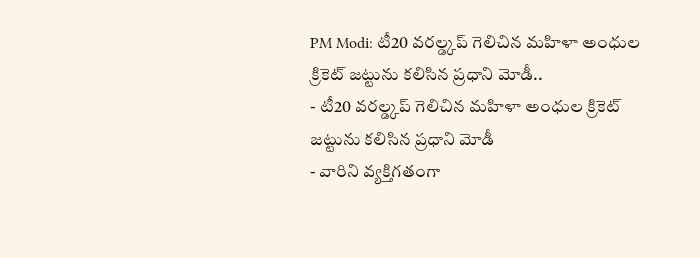PM Modi: టీ20 వరల్డ్కప్ గెలిచిన మహిళా అంధుల క్రికెట్ జట్టును కలిసిన ప్రధాని మోడీ..
- టీ20 వరల్డ్కప్ గెలిచిన మహిళా అంధుల క్రికెట్ జట్టును కలిసిన ప్రధాని మోడీ
- వారిని వ్యక్తిగతంగా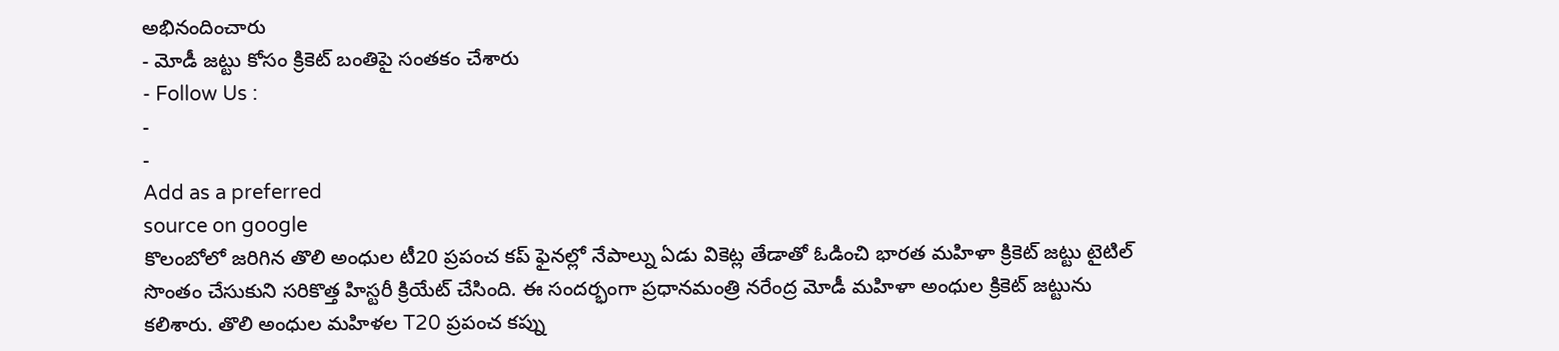అభినందించారు
- మోడీ జట్టు కోసం క్రికెట్ బంతిపై సంతకం చేశారు
- Follow Us :
-
-
Add as a preferred
source on google
కొలంబోలో జరిగిన తొలి అంధుల టీ20 ప్రపంచ కప్ ఫైనల్లో నేపాల్ను ఏడు వికెట్ల తేడాతో ఓడించి భారత మహిళా క్రికెట్ జట్టు టైటిల్ సొంతం చేసుకుని సరికొత్త హిస్టరీ క్రియేట్ చేసింది. ఈ సందర్భంగా ప్రధానమంత్రి నరేంద్ర మోడీ మహిళా అంధుల క్రికెట్ జట్టును కలిశారు. తొలి అంధుల మహిళల T20 ప్రపంచ కప్ను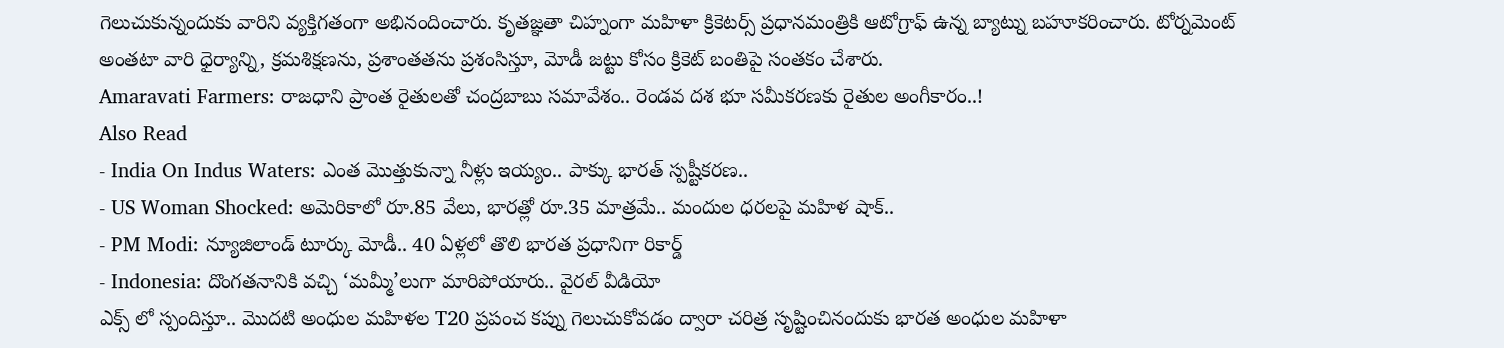గెలుచుకున్నందుకు వారిని వ్యక్తిగతంగా అభినందించారు. కృతజ్ఞతా చిహ్నంగా మహిళా క్రికెటర్స్ ప్రధానమంత్రికి ఆటోగ్రాఫ్ ఉన్న బ్యాట్ను బహూకరించారు. టోర్నమెంట్ అంతటా వారి ధైర్యాన్ని, క్రమశిక్షణను, ప్రశాంతతను ప్రశంసిస్తూ, మోడీ జట్టు కోసం క్రికెట్ బంతిపై సంతకం చేశారు.
Amaravati Farmers: రాజధాని ప్రాంత రైతులతో చంద్రబాబు సమావేశం.. రెండవ దశ భూ సమీకరణకు రైతుల అంగీకారం..!
Also Read
- India On Indus Waters: ఎంత మొత్తుకున్నా నీళ్లు ఇయ్యం.. పాక్కు భారత్ స్పష్టీకరణ..
- US Woman Shocked: అమెరికాలో రూ.85 వేలు, భారత్లో రూ.35 మాత్రమే.. మందుల ధరలపై మహిళ షాక్..
- PM Modi: న్యూజిలాండ్ టూర్కు మోడీ.. 40 ఏళ్లలో తొలి భారత ప్రధానిగా రికార్డ్
- Indonesia: దొంగతనానికి వచ్చి ‘మమ్మీ’లుగా మారిపోయారు.. వైరల్ వీడియో
ఎక్స్ లో స్పందిస్తూ.. మొదటి అంధుల మహిళల T20 ప్రపంచ కప్ను గెలుచుకోవడం ద్వారా చరిత్ర సృష్టించినందుకు భారత అంధుల మహిళా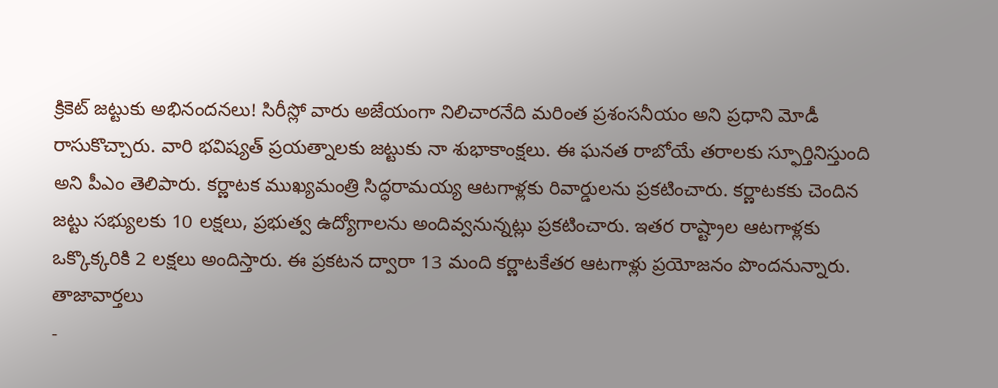క్రికెట్ జట్టుకు అభినందనలు! సిరీస్లో వారు అజేయంగా నిలిచారనేది మరింత ప్రశంసనీయం అని ప్రధాని మోడీ రాసుకొచ్చారు. వారి భవిష్యత్ ప్రయత్నాలకు జట్టుకు నా శుభాకాంక్షలు. ఈ ఘనత రాబోయే తరాలకు స్ఫూర్తినిస్తుంది అని పీఎం తెలిపారు. కర్ణాటక ముఖ్యమంత్రి సిద్ధరామయ్య ఆటగాళ్లకు రివార్డులను ప్రకటించారు. కర్ణాటకకు చెందిన జట్టు సభ్యులకు 10 లక్షలు, ప్రభుత్వ ఉద్యోగాలను అందివ్వనున్నట్లు ప్రకటించారు. ఇతర రాష్ట్రాల ఆటగాళ్లకు ఒక్కొక్కరికి 2 లక్షలు అందిస్తారు. ఈ ప్రకటన ద్వారా 13 మంది కర్ణాటకేతర ఆటగాళ్లు ప్రయోజనం పొందనున్నారు.
తాజావార్తలు
-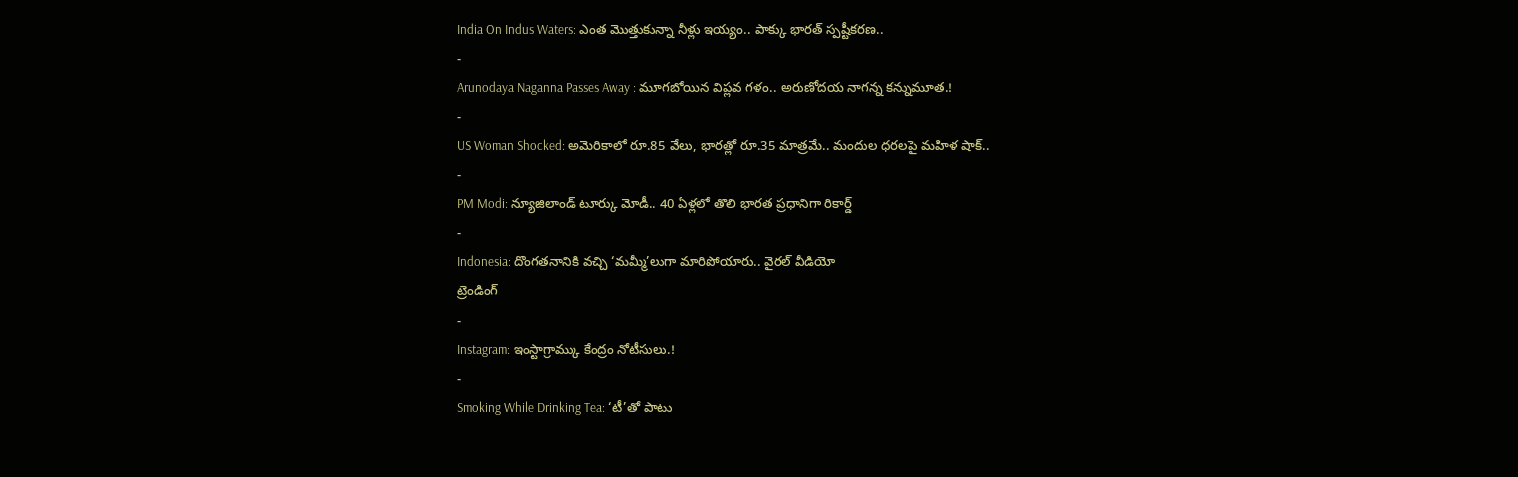India On Indus Waters: ఎంత మొత్తుకున్నా నీళ్లు ఇయ్యం.. పాక్కు భారత్ స్పష్టీకరణ..
-
Arunodaya Naganna Passes Away : మూగబోయిన విప్లవ గళం.. అరుణోదయ నాగన్న కన్నుమూత.!
-
US Woman Shocked: అమెరికాలో రూ.85 వేలు, భారత్లో రూ.35 మాత్రమే.. మందుల ధరలపై మహిళ షాక్..
-
PM Modi: న్యూజిలాండ్ టూర్కు మోడీ.. 40 ఏళ్లలో తొలి భారత ప్రధానిగా రికార్డ్
-
Indonesia: దొంగతనానికి వచ్చి ‘మమ్మీ’లుగా మారిపోయారు.. వైరల్ వీడియో
ట్రెండింగ్
-
Instagram: ఇంస్టాగ్రామ్కు కేంద్రం నోటీసులు.!
-
Smoking While Drinking Tea: ‘టీ’తో పాటు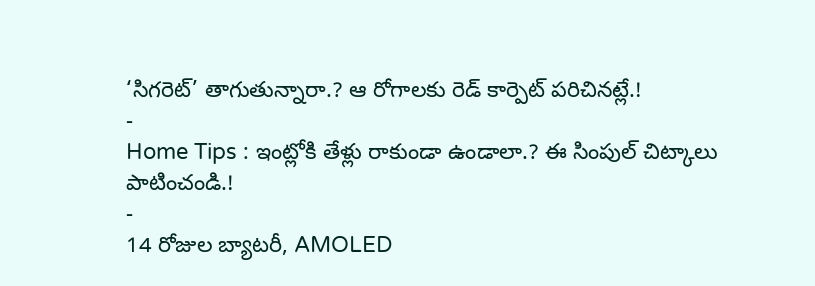‘సిగరెట్’ తాగుతున్నారా.? ఆ రోగాలకు రెడ్ కార్పెట్ పరిచినట్లే.!
-
Home Tips : ఇంట్లోకి తేళ్లు రాకుండా ఉండాలా.? ఈ సింపుల్ చిట్కాలు పాటించండి.!
-
14 రోజుల బ్యాటరీ, AMOLED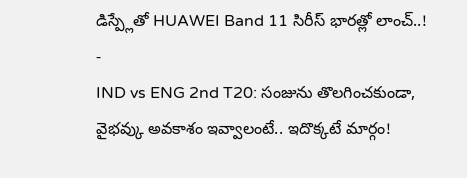డిస్ప్లేతో HUAWEI Band 11 సిరీస్ భారత్లో లాంచ్..!
-
IND vs ENG 2nd T20: సంజును తొలగించకుండా, వైభవ్కు అవకాశం ఇవ్వాలంటే.. ఇదొక్కటే మార్గం!